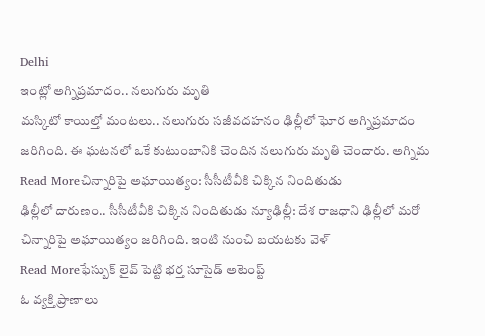Delhi
ఇంట్లో అగ్నిప్రమాదం.. నలుగురు మృతి
మస్కిటో కాయిల్తో మంటలు.. నలుగురు సజీవదహనం ఢిల్లీలో ఘోర అగ్నిప్రమాదం జరిగింది. ఈ ఘటనలో ఒకే కుటుంబానికి చెందిన నలుగురు మృతి చెందారు. అగ్నిమ
Read Moreచిన్నారిపై అఘాయిత్యం: సీసీటీవీకి చిక్కిన నిందితుడు
ఢిల్లీలో దారుణం.. సీసీటీవీకి చిక్కిన నిందితుడు న్యూఢిల్లీ: దేశ రాజధాని ఢిల్లీలో మరో చిన్నారిపై అఘాయిత్యం జరిగింది. ఇంటి నుంచి బయటకు వెళ్
Read Moreఫేస్బుక్ లైవ్ పెట్టి భర్త సూసైడ్ అటెంప్ట్
ఓ వ్యక్తి ప్రాణాలు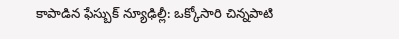కాపాడిన ఫేస్బుక్ న్యూఢిల్లీ: ఒక్కోసారి చిన్నపాటి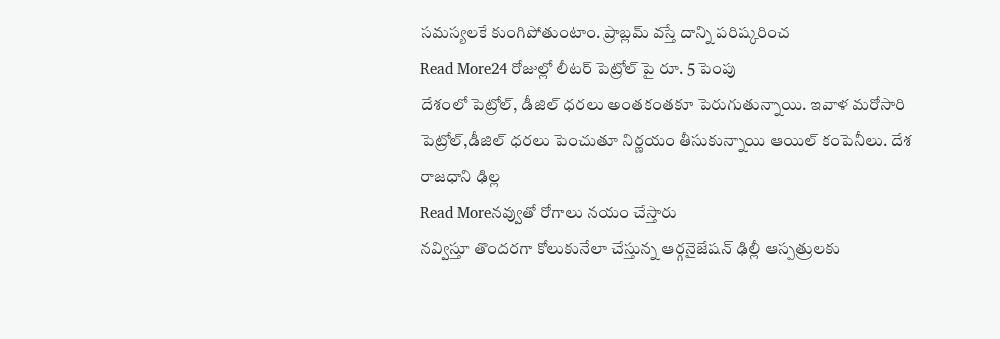సమస్యలకే కుంగిపోతుంటాం. ప్రాబ్లమ్ వస్తే దాన్ని పరిష్కరించ
Read More24 రోజుల్లో లీటర్ పెట్రోల్ పై రూ. 5 పెంపు
దేశంలో పెట్రోల్, డీజిల్ ధరలు అంతకంతకూ పెరుగుతున్నాయి. ఇవాళ మరోసారి పెట్రోల్,డీజిల్ ధరలు పెంచుతూ నిర్ణయం తీసుకున్నాయి ఆయిల్ కంపెనీలు. దేశ రాజధాని ఢిల్ల
Read Moreనవ్వుతో రోగాలు నయం చేస్తారు
నవ్విస్తూ తొందరగా కోలుకునేలా చేస్తున్న ఆర్గనైజేషన్ ఢిల్లీ ఆస్పత్రులకు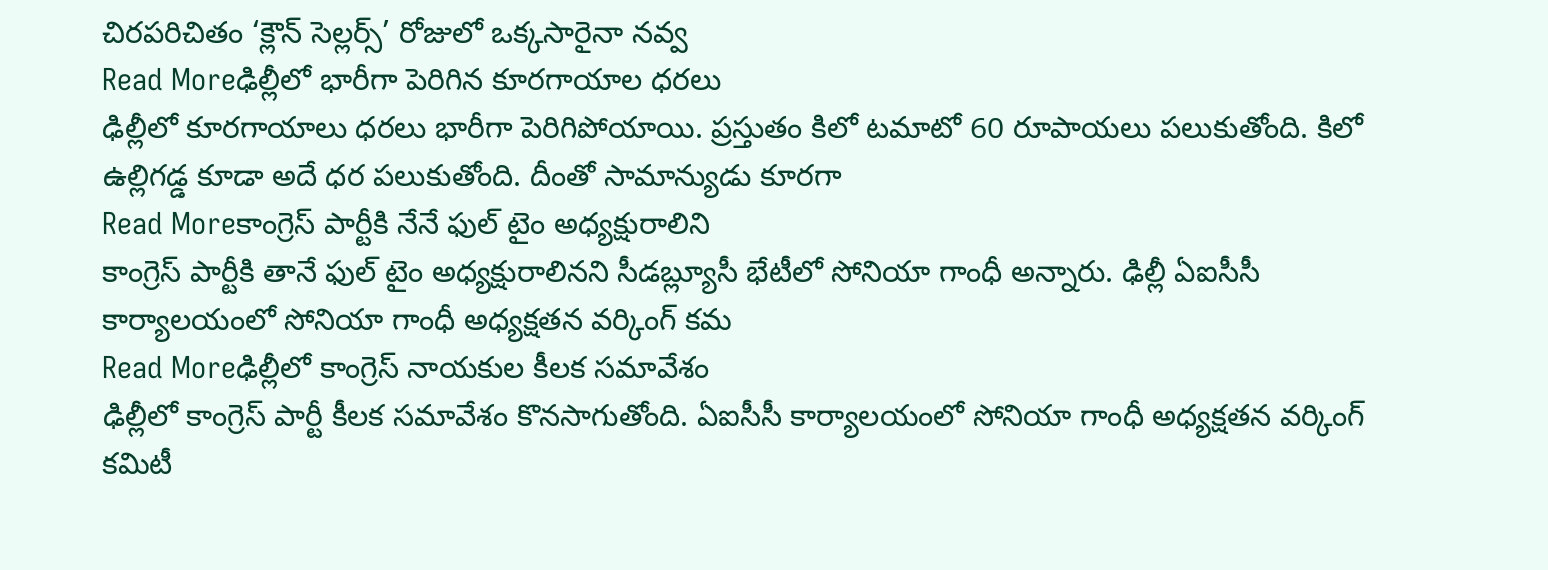చిరపరిచితం ‘క్లౌన్ సెల్లర్స్’ రోజులో ఒక్కసారైనా నవ్వ
Read Moreఢిల్లీలో భారీగా పెరిగిన కూరగాయాల ధరలు
ఢిల్లీలో కూరగాయాలు ధరలు భారీగా పెరిగిపోయాయి. ప్రస్తుతం కిలో టమాటో 60 రూపాయలు పలుకుతోంది. కిలో ఉల్లిగడ్డ కూడా అదే ధర పలుకుతోంది. దీంతో సామాన్యుడు కూరగా
Read Moreకాంగ్రెస్ పార్టీకి నేనే ఫుల్ టైం అధ్యక్షురాలిని
కాంగ్రెస్ పార్టీకి తానే ఫుల్ టైం అధ్యక్షురాలినని సీడబ్ల్యూసీ భేటీలో సోనియా గాంధీ అన్నారు. ఢిల్లీ ఏఐసీసీ కార్యాలయంలో సోనియా గాంధీ అధ్యక్షతన వర్కింగ్ కమ
Read Moreఢిల్లీలో కాంగ్రెస్ నాయకుల కీలక సమావేశం
ఢిల్లీలో కాంగ్రెస్ పార్టీ కీలక సమావేశం కొనసాగుతోంది. ఏఐసీసీ కార్యాలయంలో సోనియా గాంధీ అధ్యక్షతన వర్కింగ్ కమిటీ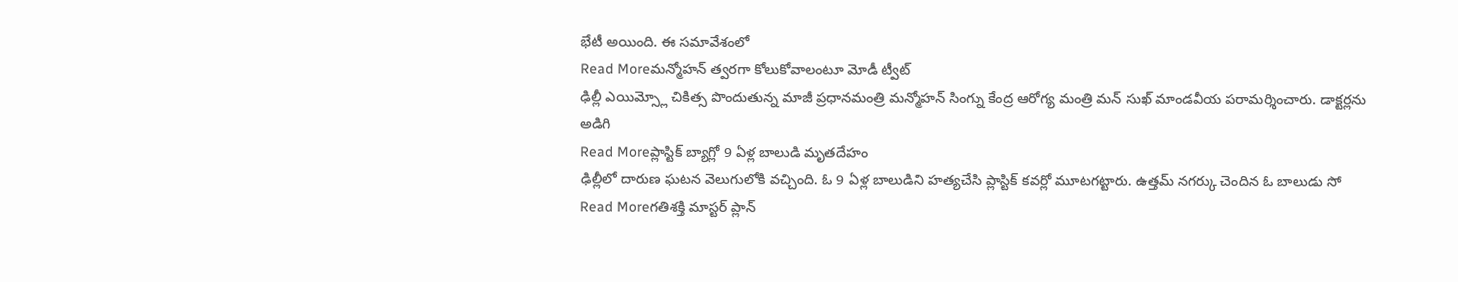భేటీ అయింది. ఈ సమావేశంలో
Read Moreమన్మోహన్ త్వరగా కోలుకోవాలంటూ మోడీ ట్వీట్
ఢిల్లీ ఎయిమ్స్లో చికిత్స పొందుతున్న మాజీ ప్రధానమంత్రి మన్మోహన్ సింగ్ను కేంద్ర ఆరోగ్య మంత్రి మన్ సుఖ్ మాండవీయ పరామర్శించారు. డాక్టర్లను అడిగి
Read Moreప్లాస్టిక్ బ్యాగ్లో 9 ఏళ్ల బాలుడి మృతదేహం
ఢిల్లీలో దారుణ ఘటన వెలుగులోకి వచ్చింది. ఓ 9 ఏళ్ల బాలుడిని హత్యచేసి ప్లాస్టిక్ కవర్లో మూటగట్టారు. ఉత్తమ్ నగర్కు చెందిన ఓ బాలుడు సో
Read Moreగతిశక్తి మాస్టర్ ప్లాన్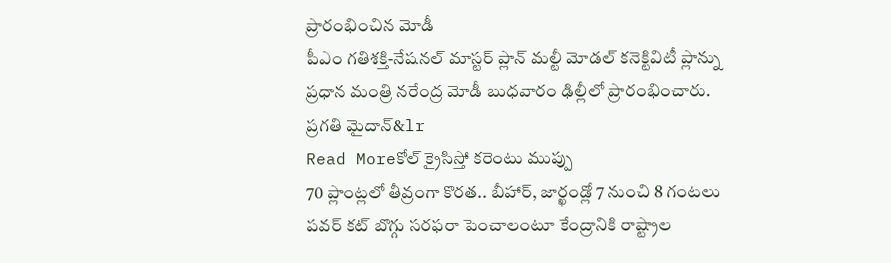ప్రారంభించిన మోడీ
పీఎం గతిశక్తి-నేషనల్ మాస్టర్ ప్లాన్ మల్టీ మోడల్ కనెక్టివిటీ ప్లాన్ను ప్రధాన మంత్రి నరేంద్ర మోడీ బుధవారం ఢిల్లీలో ప్రారంభించారు. ప్రగతి మైదాన్&lr
Read Moreకోల్ క్రైసిస్తో కరెంటు ముప్పు
70 ప్లాంట్లలో తీవ్రంగా కొరత.. బీహార్, జార్ఖండ్లో 7 నుంచి 8 గంటలు పవర్ కట్ బొగ్గు సరఫరా పెంచాలంటూ కేంద్రానికి రాష్ట్రాల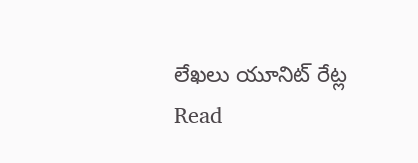లేఖలు యూనిట్ రేట్ల
Read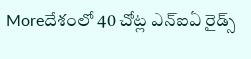Moreదేశంలో 40 చోట్ల ఎన్ఐఏ రైడ్స్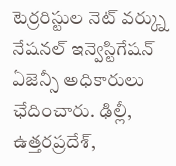టెర్రరిస్టుల నెట్ వర్క్ను నేషనల్ ఇన్వెస్టిగేషన్ ఏజెన్సీ అధికారులు ఛేదించారు. ఢిల్లీ, ఉత్తరప్రదేశ్,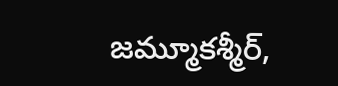జమ్మూకశ్మీర్,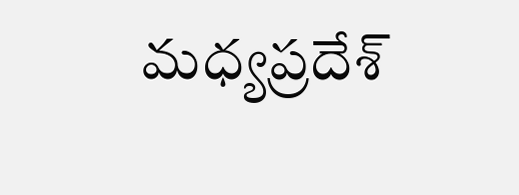మధ్యప్రదేశ్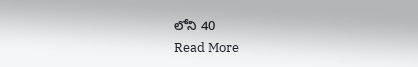లోని 40
Read More